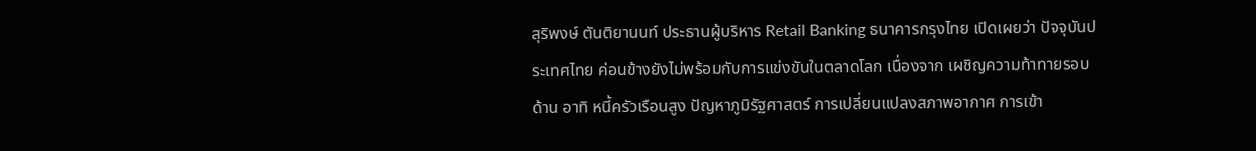สุริพงษ์ ตันติยานนท์ ประธานผู้บริหาร Retail Banking ธนาคารกรุงไทย เปิดเผยว่า ปัจจุบันประเทศไทย ค่อนข้างยังไม่พร้อมกับการแข่งขันในตลาดโลก เนื่องจาก เผชิญความท้าทายรอบด้าน อาทิ หนี้ครัวเรือนสูง ปัญหาภูมิรัฐศาสตร์ การเปลี่ยนแปลงสภาพอากาศ การเข้า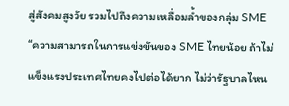สู่สังคมสูงวัย รวมไปถึงความเหลื่อมล้ำของกลุ่ม SME
“ความสามารถในการแข่งขันของ SME ไทยน้อย ถ้าไม่แข็งแรงประเทศไทยคงไปต่อได้ยาก ไม่ว่ารัฐบาลไหน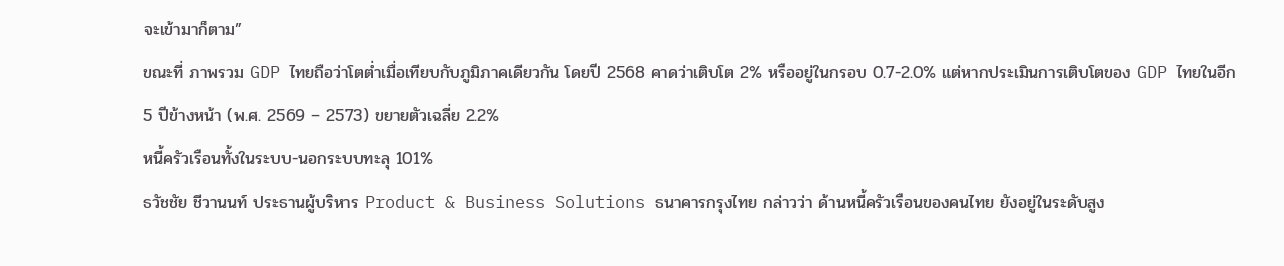จะเข้ามาก็ตาม”
ขณะที่ ภาพรวม GDP ไทยถือว่าโตต่ำเมื่อเทียบกับภูมิภาคเดียวกัน โดยปี 2568 คาดว่าเติบโต 2% หรืออยู่ในกรอบ 0.7-2.0% แต่หากประเมินการเติบโตของ GDP ไทยในอีก 5 ปีข้างหน้า (พ.ศ. 2569 – 2573) ขยายตัวเฉลี่ย 2.2%
หนี้ครัวเรือนทั้งในระบบ-นอกระบบทะลุ 101%
ธวัชชัย ชีวานนท์ ประธานผู้บริหาร Product & Business Solutions ธนาคารกรุงไทย กล่าวว่า ด้านหนี้ครัวเรือนของคนไทย ยังอยู่ในระดับสูง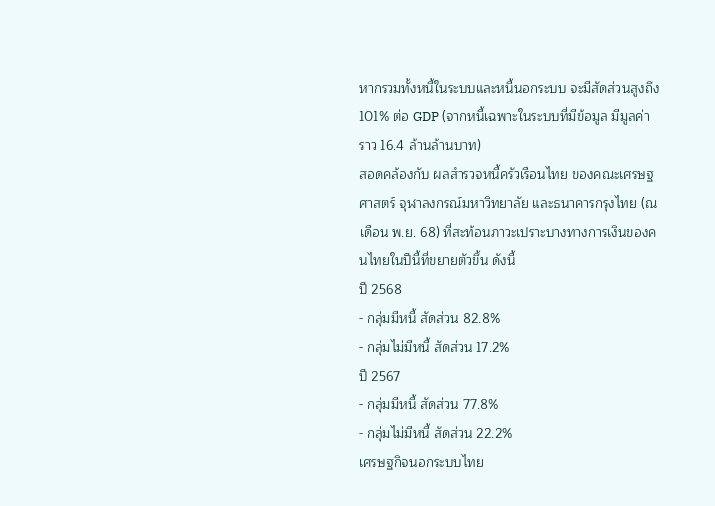หากรวมทั้งหนี้ในระบบและหนี้นอกระบบ จะมีสัดส่วนสูงถึง 101% ต่อ GDP (จากหนี้เฉพาะในระบบที่มีข้อมูล มีมูลค่าราว 16.4 ล้านล้านบาท)
สอดคล้องกับ ผลสำรวจหนี้ครัวเรือนไทย ของคณะเศรษฐศาสตร์ จุฬาลงกรณ์มหาวิทยาลัย และธนาคารกรุงไทย (ณ เดือน พ.ย. 68) ที่สะท้อนภาวะเปราะบางทางการเงินของคนไทยในปีนี้ที่ขยายตัวขึ้น ดังนี้
ปี 2568
- กลุ่มมีหนี้ สัดส่วน 82.8%
- กลุ่มไม่มีหนี้ สัดส่วน 17.2%
ปี 2567
- กลุ่มมีหนี้ สัดส่วน 77.8%
- กลุ่มไม่มีหนี้ สัดส่วน 22.2%
เศรษฐกิจนอกระบบไทย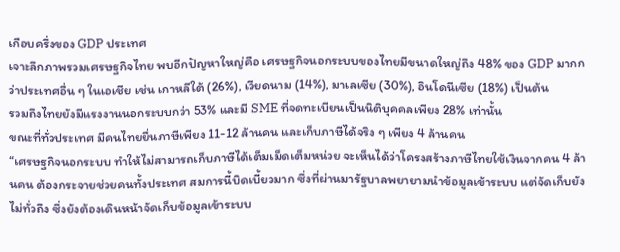เกือบครึ่งของ GDP ประเทศ
เจาะลึกภาพรวมเศรษฐกิจไทย พบอีกปัญหาใหญ่คือ เศรษฐกิจนอกระบบของไทยมีขนาดใหญ่ถึง 48% ของ GDP มากกว่าประเทศอื่น ๆ ในเอเชีย เช่น เกาหลีใต้ (26%), เวียดนาม (14%), มาเลเซีย (30%), อินโดนีเซีย (18%) เป็นต้น
รวมถึงไทยยังมีแรงงานนอกระบบกว่า 53% และมี SME ที่จดทะเบียนเป็นนิติบุคคลเพียง 28% เท่านั้น
ขณะที่ทั่วประเทศ มีคนไทยยื่นภาษีเพียง 11-12 ล้านคน และเก็บภาษีได้จริง ๆ เพียง 4 ล้านคน
“เศรษฐกิจนอกระบบ ทำให้ไม่สามารถเก็บภาษีได้เต็มเม็ดเต็มหน่วย จะเห็นได้ว่าโครงสร้างภาษีไทยใช้เงินจากคน 4 ล้านคน ต้องกระจายช่วยคนทั้งประเทศ สมการนี้บิดเบี้ยวมาก ซึ่งที่ผ่านมารัฐบาลพยายามนำข้อมูลเข้าระบบ แต่จัดเก็บยังไม่ทั่วถึง ซึ่งยังต้องเดินหน้าจัดเก็บข้อมูลเข้าระบบ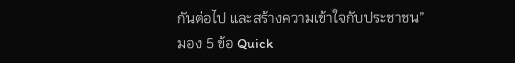กันต่อไป และสร้างความเข้าใจกับประชาชน”
มอง 5 ข้อ Quick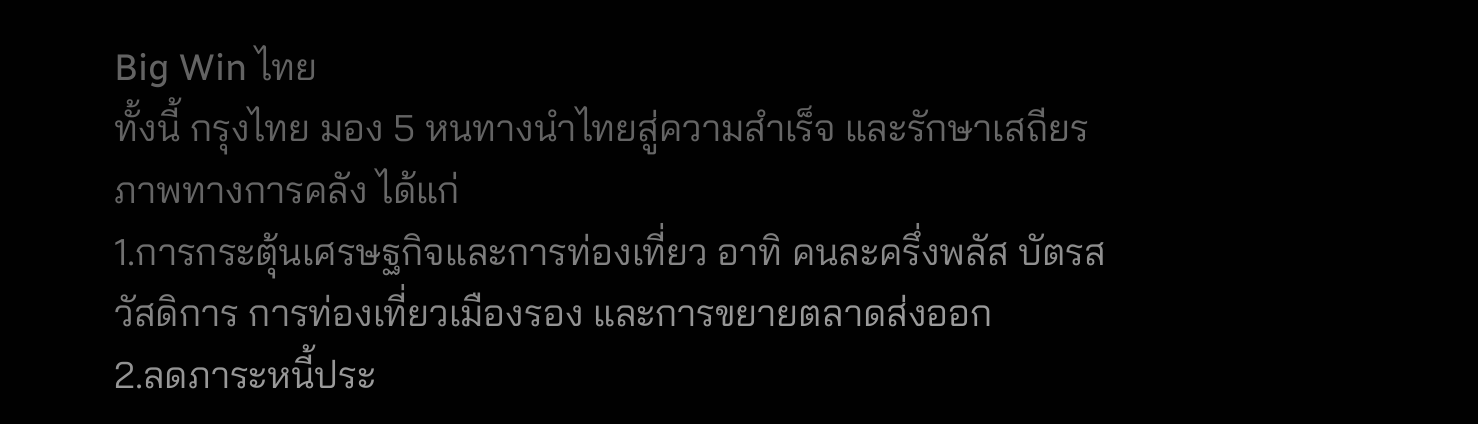Big Win ไทย
ทั้งนี้ กรุงไทย มอง 5 หนทางนำไทยสู่ความสำเร็จ และรักษาเสถียรภาพทางการคลัง ได้แก่
1.การกระตุ้นเศรษฐกิจและการท่องเที่ยว อาทิ คนละครึ่งพลัส บัตรสวัสดิการ การท่องเที่ยวเมืองรอง และการขยายตลาดส่งออก
2.ลดภาระหนี้ประ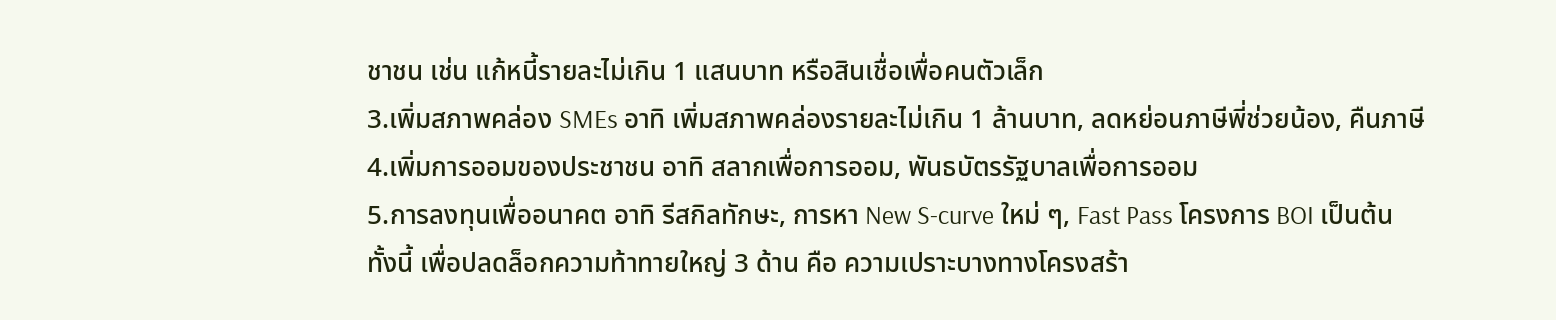ชาชน เช่น แก้หนี้รายละไม่เกิน 1 แสนบาท หรือสินเชื่อเพื่อคนตัวเล็ก
3.เพิ่มสภาพคล่อง SMEs อาทิ เพิ่มสภาพคล่องรายละไม่เกิน 1 ล้านบาท, ลดหย่อนภาษีพี่ช่วยน้อง, คืนภาษี
4.เพิ่มการออมของประชาชน อาทิ สลากเพื่อการออม, พันธบัตรรัฐบาลเพื่อการออม
5.การลงทุนเพื่ออนาคต อาทิ รีสกิลทักษะ, การหา New S-curve ใหม่ ๆ, Fast Pass โครงการ BOI เป็นต้น
ทั้งนี้ เพื่อปลดล็อกความท้าทายใหญ่ 3 ด้าน คือ ความเปราะบางทางโครงสร้า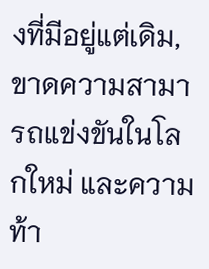งที่มีอยู่แต่เดิม, ขาดความสามารถแข่งขันในโลกใหม่ และความท้า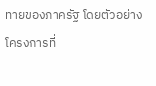ทายของภาครัฐ โดยตัวอย่างโครงการที่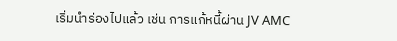เริ่มนำร่องไปแล้ว เช่น การแก้หนี้ผ่าน JV AMC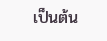เป็นต้น